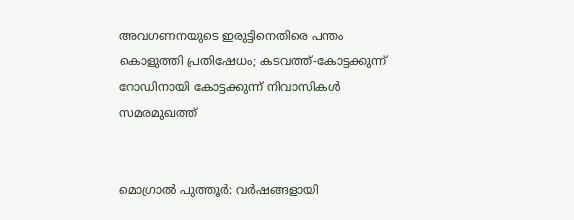അവഗണനയുടെ ഇരുട്ടിനെതിരെ പന്തം കൊളുത്തി പ്രതിഷേധം; കടവത്ത്-കോട്ടക്കുന്ന് റോഡിനായി കോട്ടക്കുന്ന് നിവാസികള്‍ സമരമുഖത്ത്


മൊഗ്രാല്‍ പുത്തൂര്‍: വര്‍ഷങ്ങളായി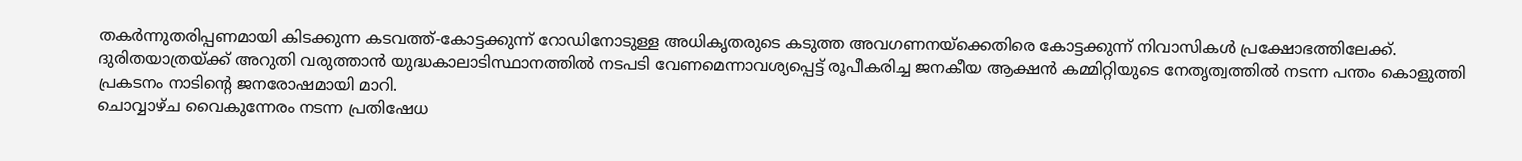തകര്‍ന്നുതരിപ്പണമായി കിടക്കുന്ന കടവത്ത്-കോട്ടക്കുന്ന് റോഡിനോടുള്ള അധികൃതരുടെ കടുത്ത അവഗണനയ്‌ക്കെതിരെ കോട്ടക്കുന്ന് നിവാസികള്‍ പ്രക്ഷോഭത്തിലേക്ക്. ദുരിതയാത്രയ്ക്ക് അറുതി വരുത്താന്‍ യുദ്ധകാലാടിസ്ഥാനത്തില്‍ നടപടി വേണമെന്നാവശ്യപ്പെട്ട് രൂപീകരിച്ച ജനകീയ ആക്ഷന്‍ കമ്മിറ്റിയുടെ നേതൃത്വത്തില്‍ നടന്ന പന്തം കൊളുത്തി പ്രകടനം നാടിന്റെ ജനരോഷമായി മാറി.
ചൊവ്വാഴ്ച വൈകുന്നേരം നടന്ന പ്രതിഷേധ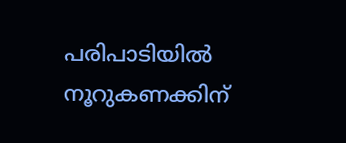പരിപാടിയില്‍ നൂറുകണക്കിന്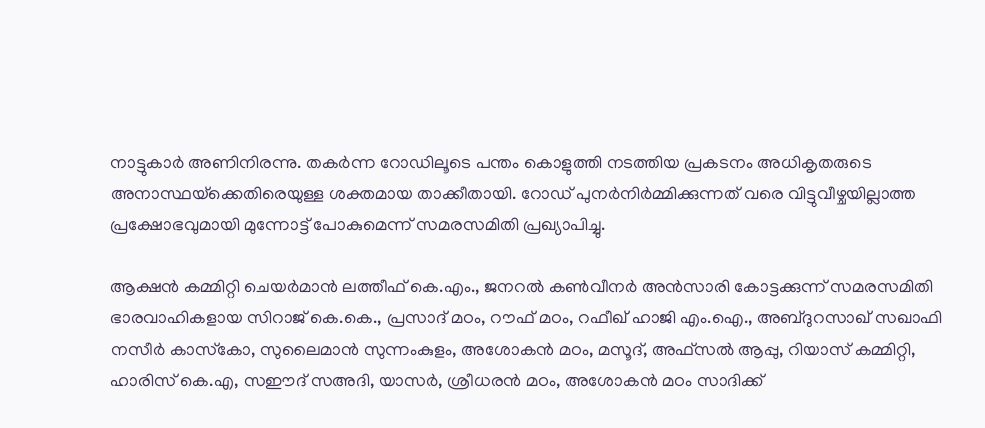നാട്ടുകാര്‍ അണിനിരന്നു. തകര്‍ന്ന റോഡിലൂടെ പന്തം കൊളുത്തി നടത്തിയ പ്രകടനം അധികൃതരുടെ അനാസ്ഥയ്‌ക്കെതിരെയുള്ള ശക്തമായ താക്കീതായി. റോഡ് പുനര്‍നിര്‍മ്മിക്കുന്നത് വരെ വിട്ടുവീഴ്ചയില്ലാത്ത പ്രക്ഷോഭവുമായി മുന്നോട്ട് പോകുമെന്ന് സമരസമിതി പ്രഖ്യാപിച്ചു.

ആക്ഷന്‍ കമ്മിറ്റി ചെയര്‍മാന്‍ ലത്തീഫ് കെ.എം., ജനറല്‍ കണ്‍വീനര്‍ അന്‍സാരി കോട്ടക്കുന്ന് സമരസമിതി ഭാരവാഹികളായ സിറാജ് കെ.കെ., പ്രസാദ് മഠം, റൗഫ് മഠം, റഫീഖ് ഹാജി എം.ഐ., അബ്ദുറസാഖ് സഖാഫി നസീര്‍ കാസ്‌കോ, സുലൈമാന്‍ സുന്നംകുളം, അശോകന്‍ മഠം, മസൂദ്, അഫ്‌സല്‍ ആപ്പു, റിയാസ് കമ്മിറ്റി, ഹാരിസ് കെ.എ, സഈദ് സഅദി, യാസര്‍, ശ്രീധരന്‍ മഠം, അശോകന്‍ മഠം സാദിക്ക്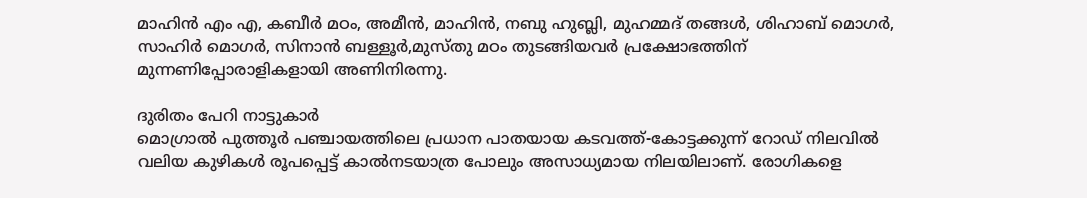മാഹിന്‍ എം എ, കബീര്‍ മഠം, അമീന്‍, മാഹിന്‍, നബു ഹുബ്ലി, മുഹമ്മദ് തങ്ങള്‍, ശിഹാബ് മൊഗര്‍, സാഹിര്‍ മൊഗര്‍, സിനാന്‍ ബള്ളൂര്‍,മുസ്തു മഠം തുടങ്ങിയവര്‍ പ്രക്ഷോഭത്തിന് മുന്നണിപ്പോരാളികളായി അണിനിരന്നു.

ദുരിതം പേറി നാട്ടുകാര്‍
മൊഗ്രാല്‍ പുത്തൂര്‍ പഞ്ചായത്തിലെ പ്രധാന പാതയായ കടവത്ത്-കോട്ടക്കുന്ന് റോഡ് നിലവില്‍ വലിയ കുഴികള്‍ രൂപപ്പെട്ട് കാല്‍നടയാത്ര പോലും അസാധ്യമായ നിലയിലാണ്. രോഗികളെ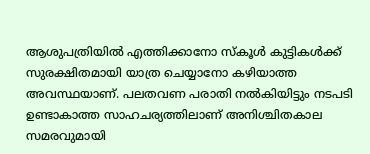ആശുപത്രിയില്‍ എത്തിക്കാനോ സ്‌കൂള്‍ കുട്ടികള്‍ക്ക് സുരക്ഷിതമായി യാത്ര ചെയ്യാനോ കഴിയാത്ത അവസ്ഥയാണ്. പലതവണ പരാതി നല്‍കിയിട്ടും നടപടി ഉണ്ടാകാത്ത സാഹചര്യത്തിലാണ് അനിശ്ചിതകാല സമരവുമായി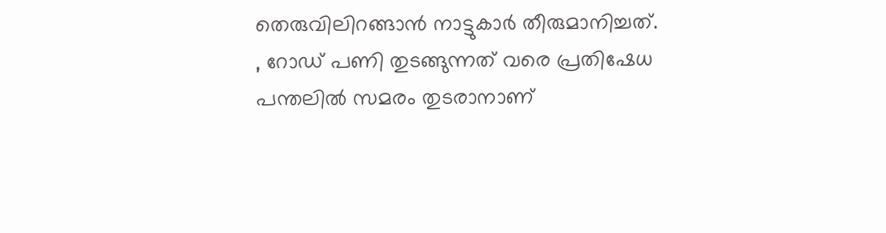തെരുവിലിറങ്ങാന്‍ നാട്ടുകാര്‍ തീരുമാനിച്ചത്.
, റോഡ് പണി തുടങ്ങുന്നത് വരെ പ്രതിഷേധ പന്തലില്‍ സമരം തുടരാനാണ്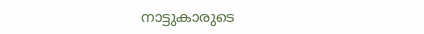നാട്ടുകാരുടെ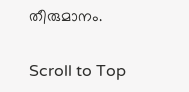തീരുമാനം.

Scroll to Top